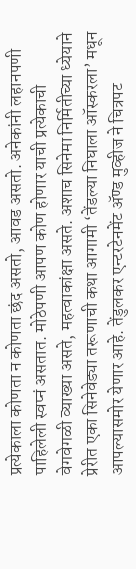प्रत्येकाला कोणता न कोणता छंद असतो, आवड असतो. अनेकांनी लहानपणी पाहिलेली स्वप्नं असतात. मोठेपणी आपण कोण होणार याची प्रत्येकाची वेगवेगळी व्याख्या असते, महत्वाकांक्षा असते. अशाच सिनेमा निर्मितीच्या ध्येयाने प्रेरीत एका सिनेवेड्या तरूणाची कथा आगामी ‘तेंडल्या निघाला ऑस्करला’ मधून आपल्यासमोर येणार आहे. तेंडुलकर एन्टरटेनमेंट ॲण्ड मुव्हीज ने चित्रपट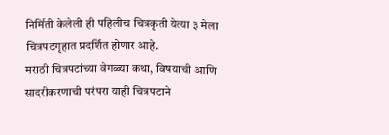निर्मिती केलेली ही पहिलीच चित्रकृती येत्या ३ मेला चित्रपटगृहात प्रदर्शित होणार आहे.
मराठी चित्रपटांच्या वेगळ्या कथा, विषयाची आणि सादरीकरणाची परंपरा याही चित्रपटाने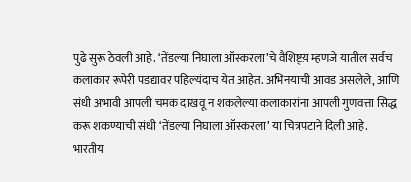पुढे सुरू ठेवली आहे. ‘तेंडल्या निघाला ऑस्करला’चे वैशिष्ट्य़ म्हणजे यातील सर्वच कलाकार रूपेरी पडद्यावर पहिल्यंदाच येत आहेत. अभिनयाची आवड असलेले, आणि संधी अभावी आपली चमक दाखवू न शकलेल्या कलाकारांना आपली गुणवत्ता सिद्ध करू शकण्याची संधी ‘तेंडल्या निघाला ऑस्करला’ या चित्रपटाने दिली आहे.
भारतीय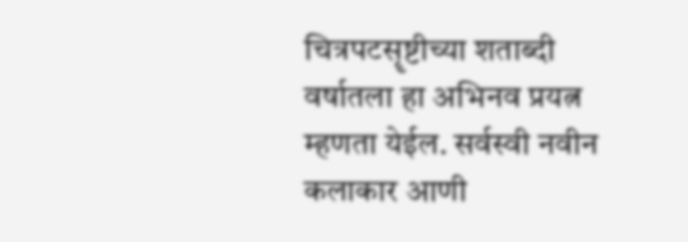चित्रपटसॄष्टीच्या शताब्दी वर्षातला हा अभिनव प्रयत्न म्हणता येईल. सर्वस्वी नवीन कलाकार आणी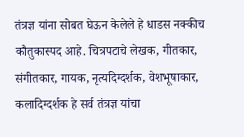तंत्रज्ञ यांना सोबत घेऊन केलेले हे धाडस नक्कीच कौतुकास्पद आहे. चित्रपटाचे लेखक, गीतकार, संगीतकार, गायक, नृत्यदिग्दर्शक, वेशभूषाकार, कलादिग्दर्शक हे सर्व तंत्रज्ञ यांचा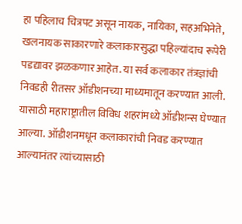हा पहिलाच चित्रपट असून नायक, नायिका, सहअभिनेते, खलनायक साकारणारे कलाकारसुद्धा पहिल्यांदाच रूपेरी पडद्यावर झळकणार आहेत. या सर्व कलाकार तंत्रज्ञांची निवडही रीतसर ऑडीशनच्या माध्यमातून करण्यात आली. यासाठी महाराष्ट्रातील विविध शहरांमध्ये ऑडीशन्स घेण्यात आल्या. ऑडीशनमधून कलाकारांची निवड करण्यात आल्यानंतर त्यांच्यासाठी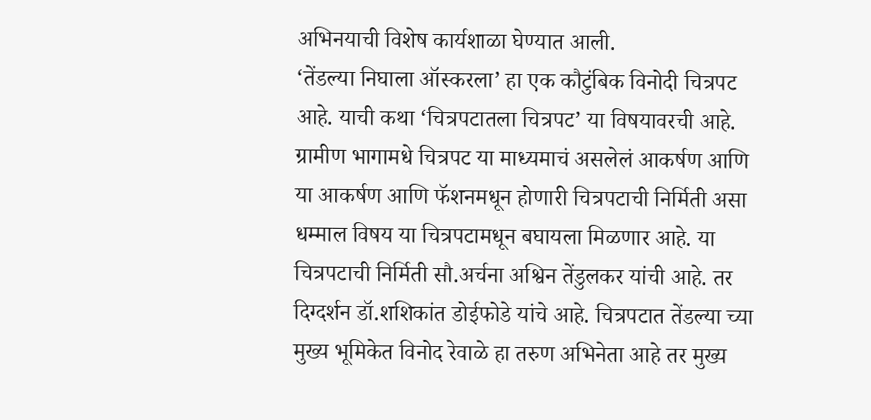अभिनयाची विशेष कार्यशाळा घेण्यात आली.
‘तेंडल्या निघाला ऑस्करला’ हा एक कौटुंबिक विनोदी चित्रपट आहे. याची कथा ‘चित्रपटातला चित्रपट’ या विषयावरची आहे. ग्रामीण भागामधे चित्रपट या माध्यमाचं असलेलं आकर्षण आणि या आकर्षण आणि फॅशनमधून होणारी चित्रपटाची निर्मिती असा धम्माल विषय या चित्रपटामधून बघायला मिळणार आहे. या चित्रपटाची निर्मिती सौ.अर्चना अश्विन तेंडुलकर यांची आहे. तर दिग्दर्शन डॉ.शशिकांत डोईफोडे यांचे आहे. चित्रपटात तेंडल्या च्या मुख्य भूमिकेत विनोद रेवाळे हा तरुण अभिनेता आहे तर मुख्य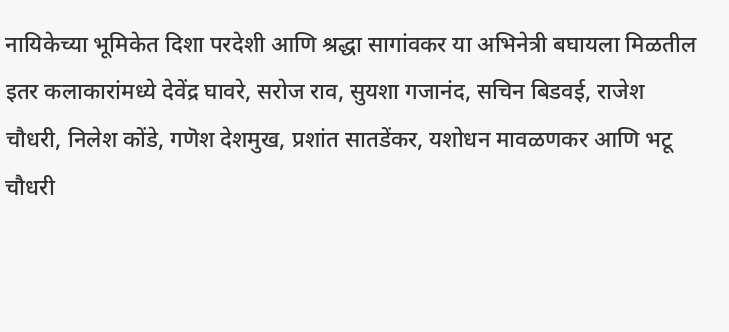नायिकेच्या भूमिकेत दिशा परदेशी आणि श्रद्धा सागांवकर या अभिनेत्री बघायला मिळतील इतर कलाकारांमध्ये देवेंद्र घावरे, सरोज राव, सुयशा गजानंद, सचिन बिडवई, राजेश चौधरी, निलेश कोंडे, गणॆश देशमुख, प्रशांत सातडेंकर, यशोधन मावळणकर आणि भटू चौधरी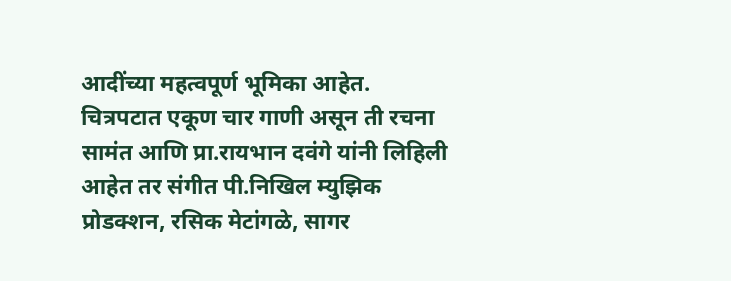आदींच्या महत्वपूर्ण भूमिका आहेत. चित्रपटात एकूण चार गाणी असून ती रचना सामंत आणि प्रा.रायभान दवंगे यांनी लिहिली आहेत तर संगीत पी.निखिल म्युझिक प्रोडक्शन, रसिक मेटांगळे, सागर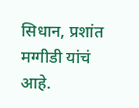सिधान, प्रशांत मग्गीडी यांचं आहे.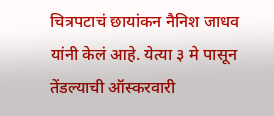चित्रपटाचं छायांकन नैनिश जाधव यांनी केलं आहे. येत्या ३ मे पासून तेंडल्याची ऑस्करवारी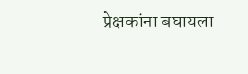प्रेक्षकांना बघायला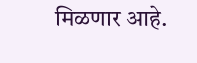मिळणार आहे.